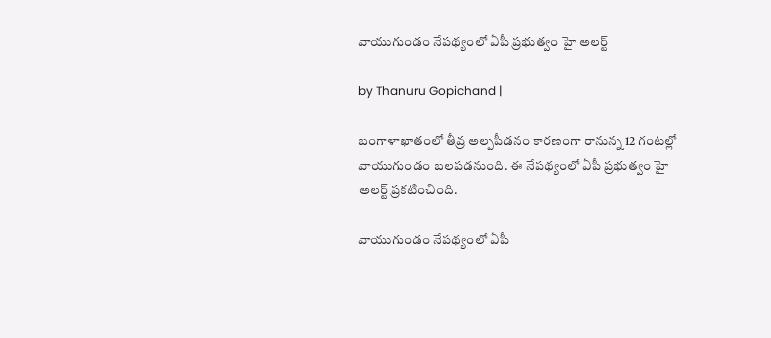వాయుగుండం నేపథ్యంలో ఏపీ ప్రభుత్వం హై అలర్ట్

by Thanuru Gopichand |

బంగాళాఖాతంలో తీవ్ర అల్పపీడనం కారణంగా రానున్న 12 గంటల్లో వాయుగుండం బలపడనుంది. ఈ నేపథ్యంలో ఏపీ ప్రభుత్వం హై అలర్ట్ ప్రకటించింది.

వాయుగుండం నేపథ్యంలో ఏపీ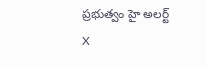ప్రభుత్వం హై అలర్ట్
X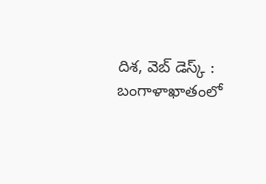దిశ, వెబ్ డెస్క్ : బంగాళాఖాతంలో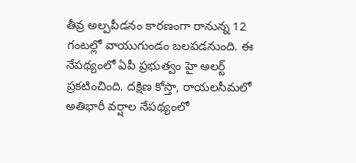తీవ్ర అల్పపీడనం కారణంగా రానున్న 12 గంటల్లో వాయుగుండం బలపడనుంది. ఈ నేపథ్యంలో ఏపీ ప్రభుత్వం హై అలర్ట్ ప్రకటించింది. దక్షిణ కోస్తా, రాయలసీమలో అతిభారీ వర్షాల నేపథ్యంలో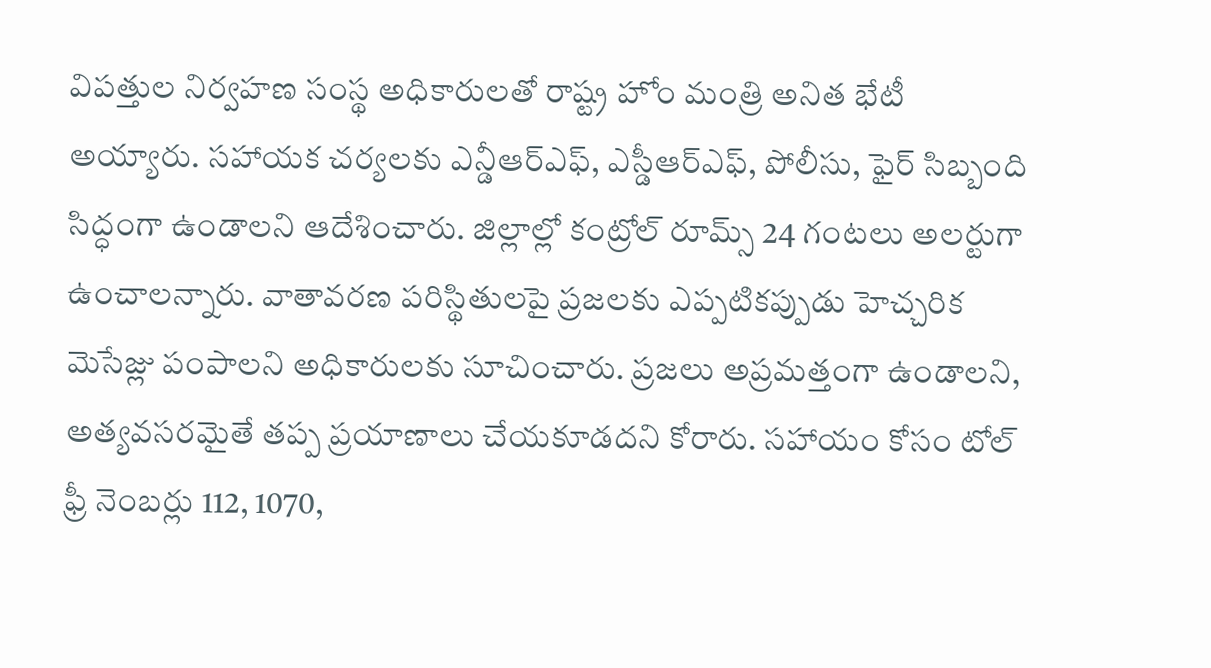విపత్తుల నిర్వహణ సంస్థ అధికారులతో రాష్ట్ర హోం మంత్రి అనిత భేటీ అయ్యారు. సహాయక చర్యలకు ఎన్డీఆర్ఎఫ్, ఎస్డీఆర్ఎఫ్, పోలీసు, ఫైర్ సిబ్బంది సిద్ధంగా ఉండాలని ఆదేశించారు. జిల్లాల్లో కంట్రోల్ రూమ్స్ 24 గంటలు అలర్టుగా ఉంచాలన్నారు. వాతావరణ పరిస్థితులపై ప్రజలకు ఎప్పటికప్పుడు హెచ్చరిక మెసేజ్లు పంపాలని అధికారులకు సూచించారు. ప్రజలు అప్రమత్తంగా ఉండాలని, అత్యవసరమైతే తప్ప ప్రయాణాలు చేయకూడదని కోరారు. సహాయం కోసం టోల్ ఫ్రీ నెంబర్లు 112, 1070,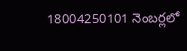18004250101 నెంబర్లలో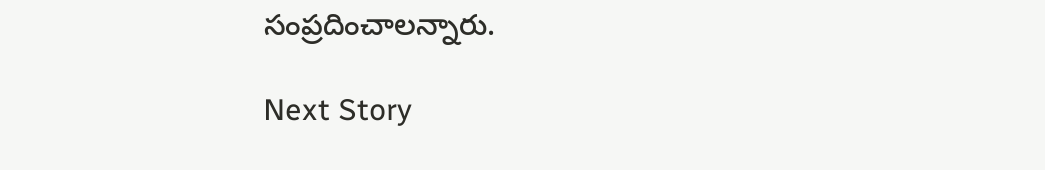సంప్రదించాలన్నారు.

Next Story